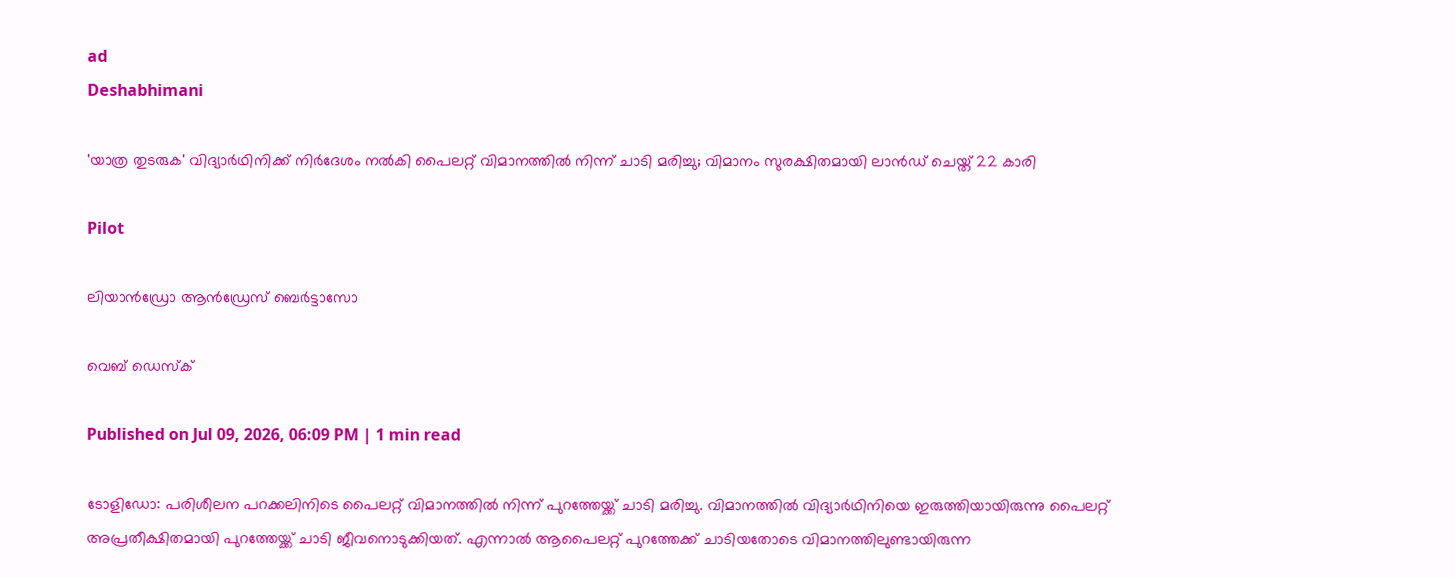ad
Deshabhimani

'യാത്ര തുടരുക' വിദ്യാർഥിനിക്ക് നിർദേശം നല്‍കി പൈലറ്റ് വിമാനത്തിൽ നിന്ന് ചാടി മരിച്ചു; വിമാനം സുരക്ഷിതമായി ലാൻഡ് ചെയ്ത് 22 കാരി

Pilot

ലിയാൻഡ്രോ ആൻഡ്രേസ് ബെർട്ടാസോ

വെബ് ഡെസ്ക്

Published on Jul 09, 2026, 06:09 PM | 1 min read

ടോളിഡോ: പരിശീലന പറക്കലിനിടെ പൈലറ്റ് വിമാനത്തിൽ നിന്ന് പുറത്തേയ്ക്ക് ചാടി മരിച്ചു. വിമാനത്തിൽ വിദ്യാർഥിനിയെ ഇരുത്തിയായിരുന്നു പൈലറ്റ് അപ്രതീക്ഷിതമായി പുറത്തേയ്ക്ക് ചാടി ജീവനൊടുക്കിയത്. എന്നാൽ ആപൈലറ്റ് പുറത്തേക്ക് ചാടിയതോടെ വിമാനത്തിലുണ്ടായിരുന്ന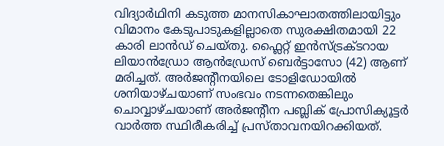വിദ്യാർഥിനി കടുത്ത മാനസികാഘാതത്തിലായിട്ടും വിമാനം കേടുപാടുകളില്ലാതെ സുരക്ഷിതമായി 22 കാരി ലാൻഡ് ചെയ്തു. ഫ്ലൈറ്റ് ഇൻസ്ട്രക്ടറായ ലിയാൻഡ്രോ ആൻഡ്രേസ് ബെർട്ടാസോ (42) ആണ് മരിച്ചത്. അർജന്റീനയിലെ ടോളിഡോയിൽ ശനിയാഴ്ചയാണ് സംഭവം നടന്നതെങ്കിലും ചൊവ്വാഴ്ചയാണ് അർജന്റീന പബ്ലിക് പ്രോസിക്യൂട്ടർ വാർത്ത സ്ഥിരീകരിച്ച് പ്രസ്താവനയിറക്കിയത്.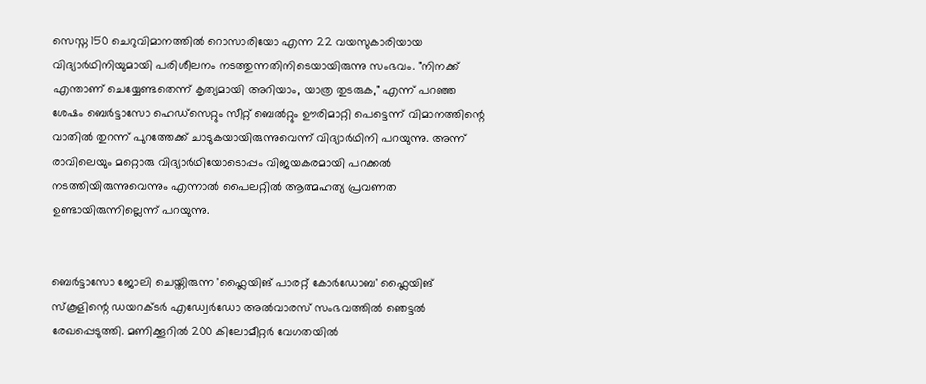സെസ്ന 150 ചെറുവിമാനത്തിൽ റൊസാരിയോ എന്ന 22 വയസുകാരിയായ വിദ്യാർഥിനിയുമായി പരിശീലനം നടത്തുന്നതിനിടെയായിരുന്നു സംഭവം. "നിനക്ക് എന്താണ് ചെയ്യേണ്ടതെന്ന് കൃത്യമായി അറിയാം, യാത്ര തുടരുക," എന്ന് പറഞ്ഞ ശേഷം ബെർട്ടാസോ ഹെഡ്‌സെറ്റും സീറ്റ് ബെൽറ്റും ഊരിമാറ്റി പെട്ടെന്ന് വിമാനത്തിന്റെ വാതിൽ തുറന്ന് പുറത്തേക്ക് ചാടുകയായിരുന്നുവെന്ന് വിദ്യാർഥിനി പറയുന്നു. അന്ന് രാവിലെയും മറ്റൊരു വിദ്യാർഥിയോടൊപ്പം വിജയകരമായി പറക്കൽ നടത്തിയിരുന്നുവെന്നും എന്നാൽ പൈലറ്റിൽ ആത്മഹത്യ പ്രവണത ഉണ്ടായിരുന്നില്ലെന്ന് പറയുന്നു.


ബെർട്ടാസോ ജോലി ചെയ്തിരുന്ന 'ഫ്ലൈയിങ് പാരറ്റ് കോർഡോബ' ഫ്ലൈയിങ് സ്കൂളിന്റെ ഡയറക്ടർ എഡ്വേർഡോ അൽവാരസ് സംഭവത്തിൽ ഞെട്ടൽ രേഖപ്പെടുത്തി. മണിക്കൂറിൽ 200 കിലോമീറ്റർ വേഗതയിൽ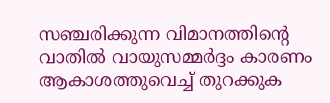സഞ്ചരിക്കുന്ന വിമാനത്തിന്റെ വാതിൽ വായുസമ്മർദ്ദം കാരണം ആകാശത്തുവെച്ച് തുറക്കുക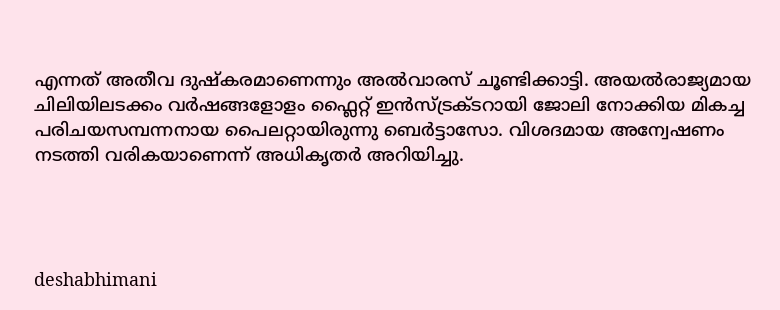എന്നത് അതീവ ദുഷ്‌കരമാണെന്നും അൽവാരസ് ചൂണ്ടിക്കാട്ടി. അയൽരാജ്യമായ ചിലിയിലടക്കം വർഷങ്ങളോളം ഫ്ലൈറ്റ് ഇൻസ്ട്രക്ടറായി ജോലി നോക്കിയ മികച്ച പരിചയസമ്പന്നനായ പൈലറ്റായിരുന്നു ബെർട്ടാസോ. വിശദമായ അന്വേഷണം നടത്തി വരികയാണെന്ന് അധികൃതർ അറിയിച്ചു.




deshabhimani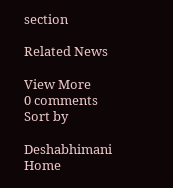section

Related News

View More
0 comments
Sort by

Deshabhimani
Home